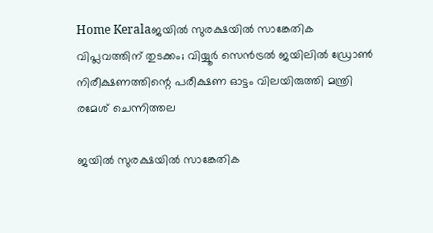Home Keralaജയിൽ സുരക്ഷയിൽ സാങ്കേതിക വിപ്ലവത്തിന് തുടക്കം; വിയ്യൂർ സെൻട്രൽ ജയിലിൽ ഡ്രോൺ നിരീക്ഷണത്തിന്റെ പരീക്ഷണ ഓട്ടം വിലയിരുത്തി മന്ത്രി രമേശ് ചെന്നിത്തല

ജയിൽ സുരക്ഷയിൽ സാങ്കേതിക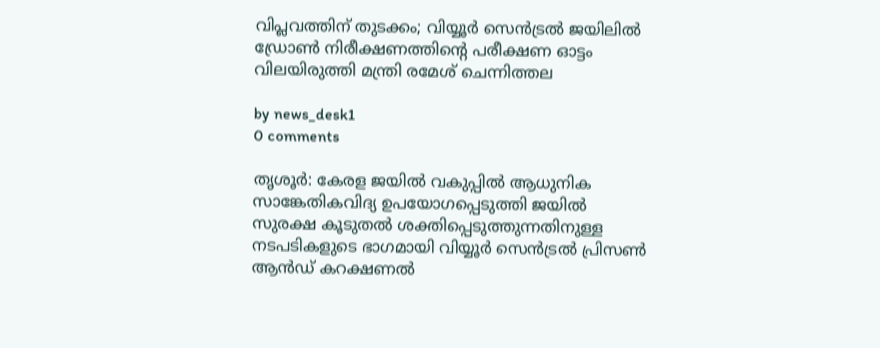വിപ്ലവത്തിന് തുടക്കം; വിയ്യൂർ സെൻട്രൽ ജയിലിൽ ഡ്രോൺ നിരീക്ഷണത്തിന്റെ പരീക്ഷണ ഓട്ടം വിലയിരുത്തി മന്ത്രി രമേശ് ചെന്നിത്തല

by news_desk1
0 comments

തൃശൂർ: കേരള ജയിൽ വകുപ്പിൽ ആധുനിക സാങ്കേതികവിദ്യ ഉപയോഗപ്പെടുത്തി ജയിൽ സുരക്ഷ കൂടുതൽ ശക്തിപ്പെടുത്തുന്നതിനുള്ള നടപടികളുടെ ഭാഗമായി വിയ്യൂർ സെൻട്രൽ പ്രിസൺ ആൻഡ് കറക്ഷണൽ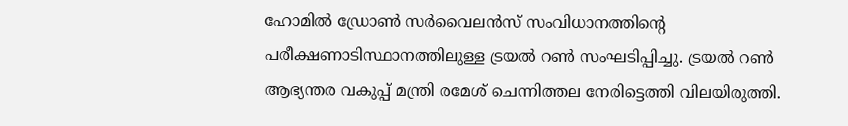ഹോമിൽ ഡ്രോൺ സർവൈലൻസ് സംവിധാനത്തിന്റെ പരീക്ഷണാടിസ്ഥാനത്തിലുള്ള ട്രയൽ റൺ സംഘടിപ്പിച്ചു. ട്രയൽ റൺ ആഭ്യന്തര വകുപ്പ് മന്ത്രി രമേശ് ചെന്നിത്തല നേരിട്ടെത്തി വിലയിരുത്തി.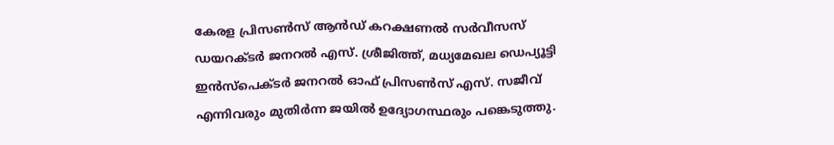കേരള പ്രിസൺസ് ആൻഡ് കറക്ഷണൽ സർവീസസ് ഡയറക്ടർ ജനറൽ എസ്. ശ്രീജിത്ത്, മധ്യമേഖല ഡെപ്യൂട്ടി ഇൻസ്‌പെക്ടർ ജനറൽ ഓഫ് പ്രിസൺസ് എസ്. സജീവ് എന്നിവരും മുതിർന്ന ജയിൽ ഉദ്യോഗസ്ഥരും പങ്കെടുത്തു.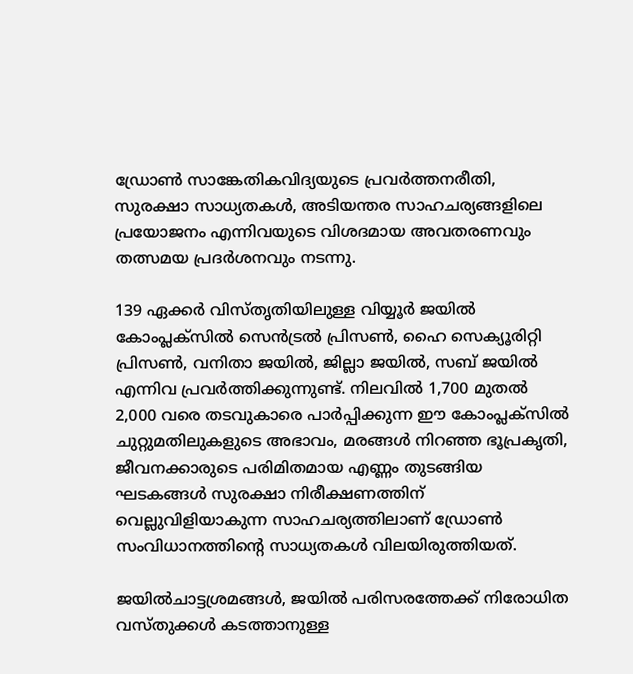ഡ്രോൺ സാങ്കേതികവിദ്യയുടെ പ്രവർത്തനരീതി, സുരക്ഷാ സാധ്യതകൾ, അടിയന്തര സാഹചര്യങ്ങളിലെ പ്രയോജനം എന്നിവയുടെ വിശദമായ അവതരണവും തത്സമയ പ്രദർശനവും നടന്നു.

139 ഏക്കർ വിസ്തൃതിയിലുള്ള വിയ്യൂർ ജയിൽ കോംപ്ലക്സിൽ സെൻട്രൽ പ്രിസൺ, ഹൈ സെക്യൂരിറ്റി പ്രിസൺ, വനിതാ ജയിൽ, ജില്ലാ ജയിൽ, സബ് ജയിൽ എന്നിവ പ്രവർത്തിക്കുന്നുണ്ട്. നിലവിൽ 1,700 മുതൽ 2,000 വരെ തടവുകാരെ പാർപ്പിക്കുന്ന ഈ കോംപ്ലക്സിൽ ചുറ്റുമതിലുകളുടെ അഭാവം, മരങ്ങൾ നിറഞ്ഞ ഭൂപ്രകൃതി, ജീവനക്കാരുടെ പരിമിതമായ എണ്ണം തുടങ്ങിയ ഘടകങ്ങൾ സുരക്ഷാ നിരീക്ഷണത്തിന് വെല്ലുവിളിയാകുന്ന സാഹചര്യത്തിലാണ് ഡ്രോൺ സംവിധാനത്തിന്റെ സാധ്യതകൾ വിലയിരുത്തിയത്.

ജയിൽചാട്ടശ്രമങ്ങൾ, ജയിൽ പരിസരത്തേക്ക് നിരോധിത വസ്തുക്കൾ കടത്താനുള്ള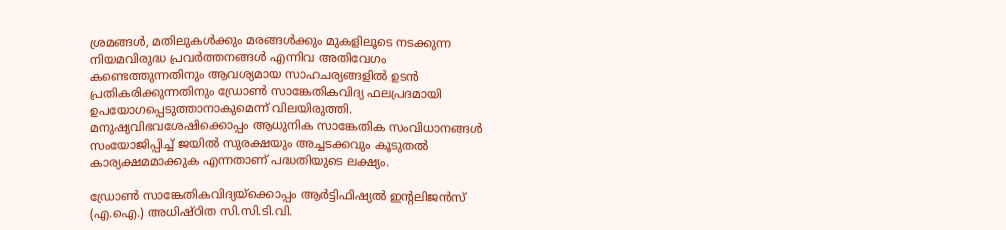ശ്രമങ്ങൾ, മതിലുകൾക്കും മരങ്ങൾക്കും മുകളിലൂടെ നടക്കുന്ന നിയമവിരുദ്ധ പ്രവർത്തനങ്ങൾ എന്നിവ അതിവേഗം കണ്ടെത്തുന്നതിനും ആവശ്യമായ സാഹചര്യങ്ങളിൽ ഉടൻ പ്രതികരിക്കുന്നതിനും ഡ്രോൺ സാങ്കേതികവിദ്യ ഫലപ്രദമായി ഉപയോഗപ്പെടുത്താനാകുമെന്ന് വിലയിരുത്തി. മനുഷ്യവിഭവശേഷിക്കൊപ്പം ആധുനിക സാങ്കേതിക സംവിധാനങ്ങൾ സംയോജിപ്പിച്ച് ജയിൽ സുരക്ഷയും അച്ചടക്കവും കൂടുതൽ കാര്യക്ഷമമാക്കുക എന്നതാണ് പദ്ധതിയുടെ ലക്ഷ്യം.

ഡ്രോൺ സാങ്കേതികവിദ്യയ്ക്കൊപ്പം ആർട്ടിഫിഷ്യൽ ഇന്റലിജൻസ് (എ.ഐ.) അധിഷ്ഠിത സി.സി.ടി.വി.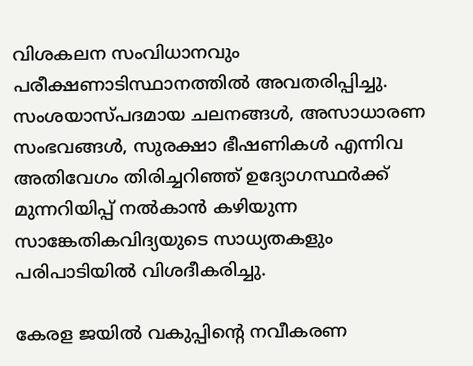വിശകലന സംവിധാനവും പരീക്ഷണാടിസ്ഥാനത്തിൽ അവതരിപ്പിച്ചു. സംശയാസ്പദമായ ചലനങ്ങൾ, അസാധാരണ സംഭവങ്ങൾ, സുരക്ഷാ ഭീഷണികൾ എന്നിവ അതിവേഗം തിരിച്ചറിഞ്ഞ് ഉദ്യോഗസ്ഥർക്ക് മുന്നറിയിപ്പ് നൽകാൻ കഴിയുന്ന സാങ്കേതികവിദ്യയുടെ സാധ്യതകളും പരിപാടിയിൽ വിശദീകരിച്ചു.

കേരള ജയിൽ വകുപ്പിന്റെ നവീകരണ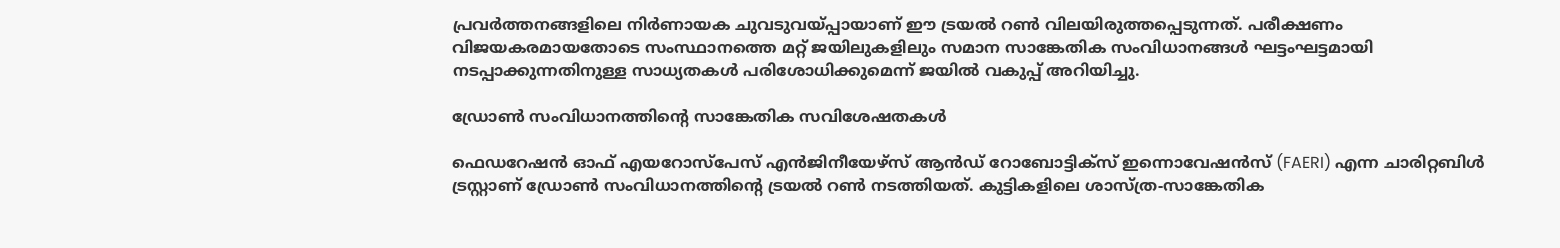പ്രവർത്തനങ്ങളിലെ നിർണായക ചുവടുവയ്പ്പായാണ് ഈ ട്രയൽ റൺ വിലയിരുത്തപ്പെടുന്നത്. പരീക്ഷണം വിജയകരമായതോടെ സംസ്ഥാനത്തെ മറ്റ് ജയിലുകളിലും സമാന സാങ്കേതിക സംവിധാനങ്ങൾ ഘട്ടംഘട്ടമായി നടപ്പാക്കുന്നതിനുള്ള സാധ്യതകൾ പരിശോധിക്കുമെന്ന് ജയിൽ വകുപ്പ് അറിയിച്ചു.

ഡ്രോൺ സംവിധാനത്തിന്റെ സാങ്കേതിക സവിശേഷതകൾ

ഫെഡറേഷൻ ഓഫ് എയറോസ്പേസ് എൻജിനീയേഴ്‌സ് ആൻഡ് റോബോട്ടിക്സ് ഇന്നൊവേഷൻസ് (FAERI) എന്ന ചാരിറ്റബിൾ ട്രസ്റ്റാണ് ഡ്രോൺ സംവിധാനത്തിന്റെ ട്രയൽ റൺ നടത്തിയത്. കുട്ടികളിലെ ശാസ്ത്ര-സാങ്കേതിക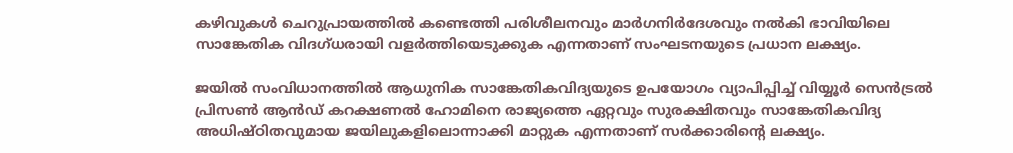കഴിവുകൾ ചെറുപ്രായത്തിൽ കണ്ടെത്തി പരിശീലനവും മാർഗനിർദേശവും നൽകി ഭാവിയിലെ സാങ്കേതിക വിദഗ്ധരായി വളർത്തിയെടുക്കുക എന്നതാണ് സംഘടനയുടെ പ്രധാന ലക്ഷ്യം.

ജയിൽ സംവിധാനത്തിൽ ആധുനിക സാങ്കേതികവിദ്യയുടെ ഉപയോഗം വ്യാപിപ്പിച്ച് വിയ്യൂർ സെൻട്രൽ പ്രിസൺ ആൻഡ് കറക്ഷണൽ ഹോമിനെ രാജ്യത്തെ ഏറ്റവും സുരക്ഷിതവും സാങ്കേതികവിദ്യ അധിഷ്ഠിതവുമായ ജയിലുകളിലൊന്നാക്കി മാറ്റുക എന്നതാണ് സർക്കാരിന്റെ ലക്ഷ്യം.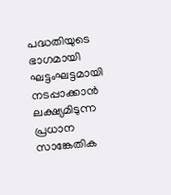പദ്ധതിയുടെ ഭാഗമായി ഘട്ടംഘട്ടമായി നടപ്പാക്കാൻ ലക്ഷ്യമിടുന്ന പ്രധാന സാങ്കേതിക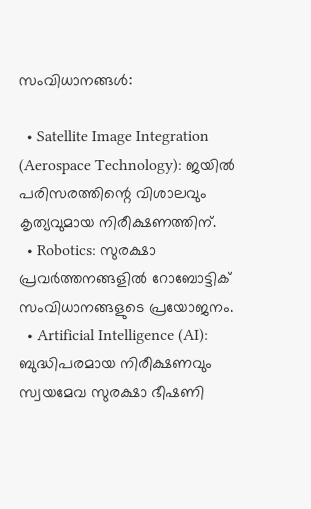സംവിധാനങ്ങൾ:

  • Satellite Image Integration (Aerospace Technology): ജയിൽ പരിസരത്തിന്റെ വിശാലവും കൃത്യവുമായ നിരീക്ഷണത്തിന്.
  • Robotics: സുരക്ഷാ പ്രവർത്തനങ്ങളിൽ റോബോട്ടിക് സംവിധാനങ്ങളുടെ പ്രയോജനം.
  • Artificial Intelligence (AI): ബുദ്ധിപരമായ നിരീക്ഷണവും സ്വയമേവ സുരക്ഷാ ഭീഷണി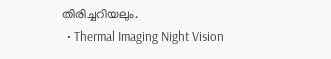തിരിച്ചറിയലും.
  • Thermal Imaging Night Vision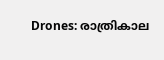Drones: രാത്രികാല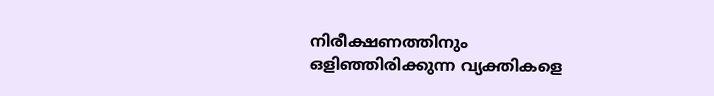നിരീക്ഷണത്തിനും ഒളിഞ്ഞിരിക്കുന്ന വ്യക്തികളെ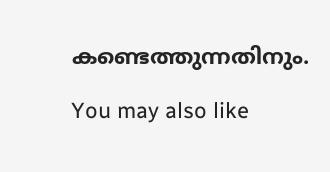കണ്ടെത്തുന്നതിനും.

You may also like